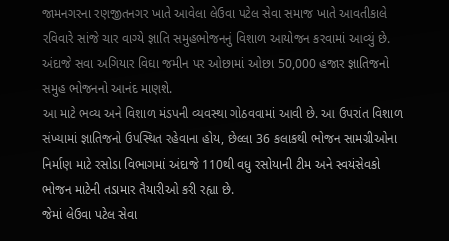જામનગરના રણજીતનગર ખાતે આવેલા લેઉવા પટેલ સેવા સમાજ ખાતે આવતીકાલે રવિવારે સાંજે ચાર વાગ્યે જ્ઞાતિ સમુહભોજનનું વિશાળ આયોજન કરવામાં આવ્યું છે.
અંદાજે સવા અગિયાર વિઘા જમીન પર ઓછામાં ઓછા 50,000 હજાર જ્ઞાતિજનો સમુહ ભોજનનો આનંદ માણશે.
આ માટે ભવ્ય અને વિશાળ મંડપની વ્યવસ્થા ગોઠવવામાં આવી છે. આ ઉપરાંત વિશાળ સંખ્યામાં જ્ઞાતિજનો ઉપસ્થિત રહેવાના હોય, છેલ્લા 36 કલાકથી ભોજન સામગ્રીઓના નિર્માણ માટે રસોડા વિભાગમાં અંદાજે 110થી વધુ રસોયાની ટીમ અને સ્વયંસેવકો ભોજન માટેની તડામાર તૈયારીઓ કરી રહ્યા છે.
જેમાં લેઉવા પટેલ સેવા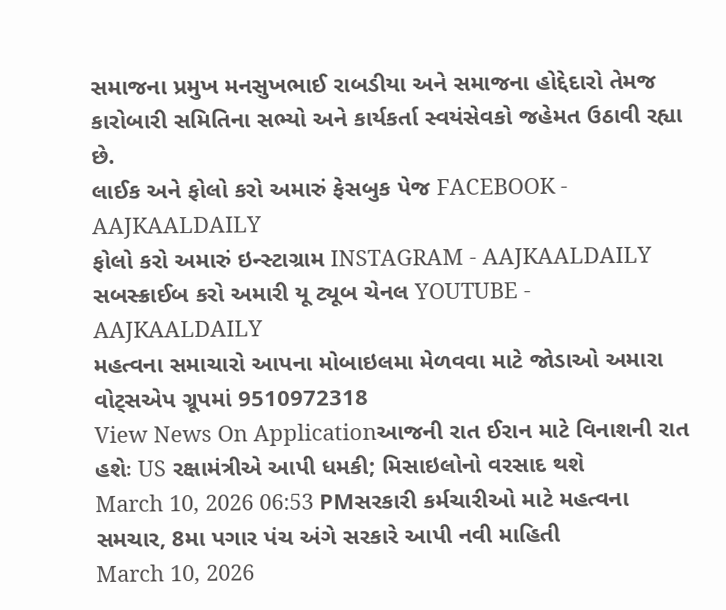સમાજના પ્રમુખ મનસુખભાઈ રાબડીયા અને સમાજના હોદ્દેદારો તેમજ કારોબારી સમિતિના સભ્યો અને કાર્યકર્તા સ્વયંસેવકો જહેમત ઉઠાવી રહ્યા છે.
લાઈક અને ફોલો કરો અમારું ફેસબુક પેજ FACEBOOK - AAJKAALDAILY
ફોલો કરો અમારું ઇન્સ્ટાગ્રામ INSTAGRAM - AAJKAALDAILY
સબસ્ક્રાઈબ કરો અમારી યૂ ટ્યૂબ ચેનલ YOUTUBE - AAJKAALDAILY
મહત્વના સમાચારો આપના મોબાઇલમા મેળવવા માટે જોડાઓ અમારા વોટ્સએપ ગ્રૂપમાં 9510972318
View News On Applicationઆજની રાત ઈરાન માટે વિનાશની રાત હશેઃ US રક્ષામંત્રીએ આપી ધમકી; મિસાઇલોનો વરસાદ થશે
March 10, 2026 06:53 PMસરકારી કર્મચારીઓ માટે મહત્વના સમચાર, 8મા પગાર પંચ અંગે સરકારે આપી નવી માહિતી
March 10, 2026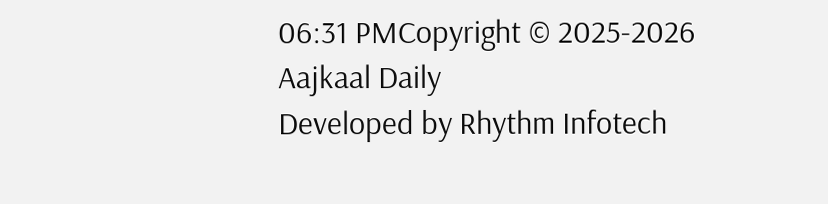06:31 PMCopyright © 2025-2026 Aajkaal Daily
Developed by Rhythm Infotech